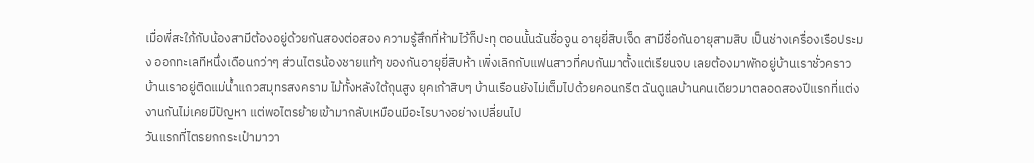เมื่อพี่สะใภ้กับน้องสามีต้องอยู่ด้วยกันสองต่อสอง ความรู้สึกที่ห้ามไว้ก็ปะทุ ตอนนั้นฉันชื่อจูน อายุยี่สิบเจ็ด สามีชื่อกันอายุสามสิบ เป็นช่างเครื่องเรือประมง ออกทะเลทีหนึ่งเดือนกว่าๆ ส่วนไตรน้องชายแท้ๆ ของกันอายุยี่สิบห้า เพิ่งเลิกกับแฟนสาวที่คบกันมาตั้งแต่เรียนจบ เลยต้องมาพักอยู่บ้านเราชั่วคราว
บ้านเราอยู่ติดแม่น้ำแถวสมุทรสงคราม ไม้ทั้งหลังใต้ถุนสูง ยุคเก้าสิบๆ บ้านเรือนยังไม่เต็มไปด้วยคอนกรีต ฉันดูแลบ้านคนเดียวมาตลอดสองปีแรกที่แต่งงานกันไม่เคยมีปัญหา แต่พอไตรย้ายเข้ามากลับเหมือนมีอะไรบางอย่างเปลี่ยนไป
วันแรกที่ไตรยกกระเป๋ามาวา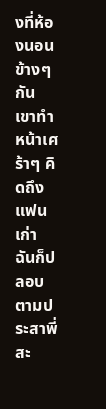งที่ห้องนอนข้างๆ กัน เขาทำหน้าเศร้าๆ คิดถึงแฟนเก่า ฉันก็ปลอบตามประสาพี่สะ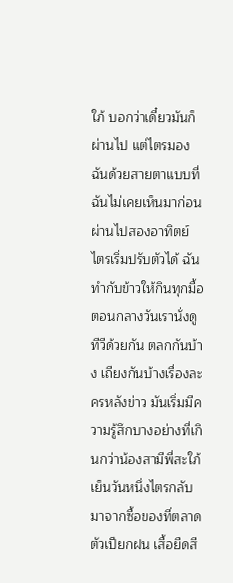ใภ้ บอกว่าเดี๋ยวมันก็ผ่านไป แต่ไตรมองฉันด้วยสายตาแบบที่ฉันไม่เคยเห็นมาก่อน
ผ่านไปสองอาทิตย์ ไตรเริ่มปรับตัวได้ ฉันทำกับข้าวให้กินทุกมื้อ ตอนกลางวันเรานั่งดูทีวีด้วยกัน ตลกกันบ้าง เถียงกันบ้างเรื่องละครหลังข่าว มันเริ่มมีความรู้สึกบางอย่างที่เกินกว่าน้องสามีพี่สะใภ้
เย็นวันหนึ่งไตรกลับมาจากซื้อของที่ตลาด ตัวเปียกฝน เสื้อยืดสี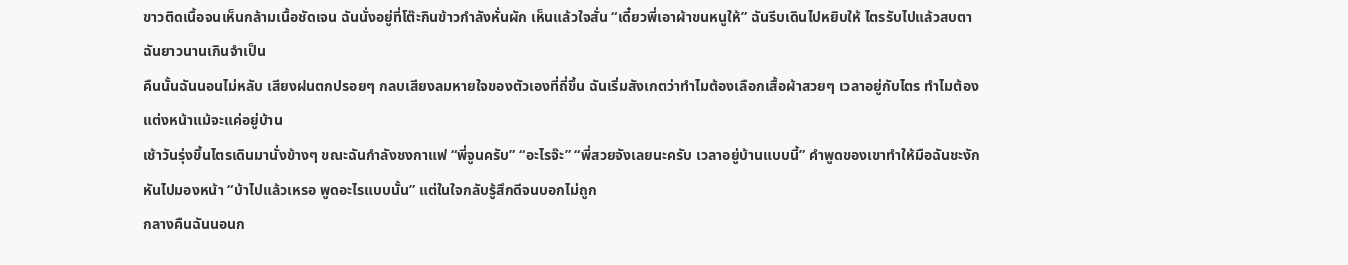ขาวติดเนื้อจนเห็นกล้ามเนื้อชัดเจน ฉันนั่งอยู่ที่โต๊ะกินข้าวกำลังหั่นผัก เห็นแล้วใจสั่น “เดี๋ยวพี่เอาผ้าขนหนูให้” ฉันรีบเดินไปหยิบให้ ไตรรับไปแล้วสบตาฉันยาวนานเกินจำเป็น
คืนนั้นฉันนอนไม่หลับ เสียงฝนตกปรอยๆ กลบเสียงลมหายใจของตัวเองที่ถี่ขึ้น ฉันเริ่มสังเกตว่าทำไมต้องเลือกเสื้อผ้าสวยๆ เวลาอยู่กับไตร ทำไมต้องแต่งหน้าแม้จะแค่อยู่บ้าน
เช้าวันรุ่งขึ้นไตรเดินมานั่งข้างๆ ขณะฉันกำลังชงกาแฟ “พี่จูนครับ” “อะไรจ๊ะ” “พี่สวยจังเลยนะครับ เวลาอยู่บ้านแบบนี้” คำพูดของเขาทำให้มือฉันชะงัก หันไปมองหน้า “บ้าไปแล้วเหรอ พูดอะไรแบบนั้น” แต่ในใจกลับรู้สึกดีจนบอกไม่ถูก
กลางคืนฉันนอนก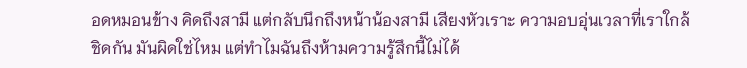อดหมอนข้าง คิดถึงสามี แต่กลับนึกถึงหน้าน้องสามี เสียงหัวเราะ ความอบอุ่นเวลาที่เราใกล้ชิดกัน มันผิดใช่ไหม แต่ทำไมฉันถึงห้ามความรู้สึกนี้ไม่ได้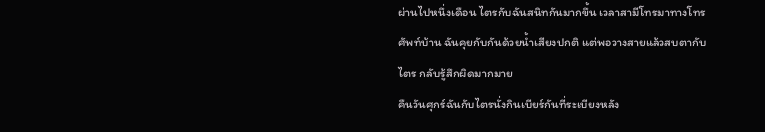ผ่านไปหนึ่งเดือน ไตรกับฉันสนิทกันมากขึ้น เวลาสามีโทรมาทางโทรศัพท์บ้าน ฉันคุยกับกันด้วยน้ำเสียงปกติ แต่พอวางสายแล้วสบตากับไตร กลับรู้สึกผิดมากมาย
คืนวันศุกร์ฉันกับไตรนั่งกินเบียร์กันที่ระเบียงหลัง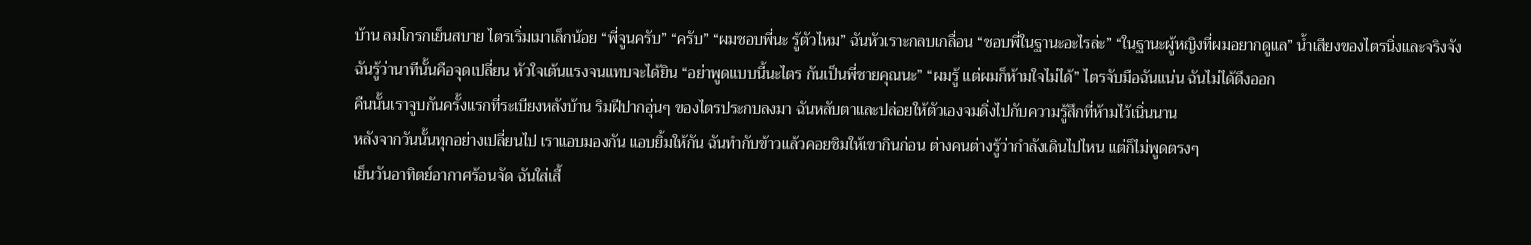บ้าน ลมโกรกเย็นสบาย ไตรเริ่มเมาเล็กน้อย “พี่จูนครับ” “ครับ” “ผมชอบพี่นะ รู้ตัวไหม” ฉันหัวเราะกลบเกลื่อน “ชอบพี่ในฐานะอะไรล่ะ” “ในฐานะผู้หญิงที่ผมอยากดูแล” น้ำเสียงของไตรนิ่งและจริงจัง
ฉันรู้ว่านาทีนั้นคือจุดเปลี่ยน หัวใจเต้นแรงจนแทบจะได้ยิน “อย่าพูดแบบนี้นะไตร กันเป็นพี่ชายคุณนะ” “ผมรู้ แต่ผมก็ห้ามใจไม่ได้” ไตรจับมือฉันแน่น ฉันไม่ได้ดึงออก
คืนนั้นเราจูบกันครั้งแรกที่ระเบียงหลังบ้าน ริมฝีปากอุ่นๆ ของไตรประกบลงมา ฉันหลับตาและปล่อยให้ตัวเองจมดิ่งไปกับความรู้สึกที่ห้ามไว้เนิ่นนาน
หลังจากวันนั้นทุกอย่างเปลี่ยนไป เราแอบมองกัน แอบยิ้มให้กัน ฉันทำกับข้าวแล้วคอยชิมให้เขากินก่อน ต่างคนต่างรู้ว่ากำลังเดินไปไหน แต่ก็ไม่พูดตรงๆ
เย็นวันอาทิตย์อากาศร้อนจัด ฉันใส่เสื้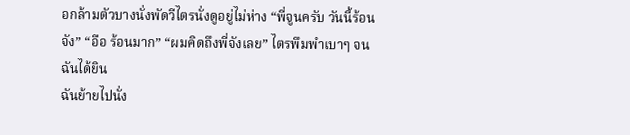อกล้ามตัวบางนั่งพัดวีไตรนั่งดูอยู่ไม่ห่าง “พี่จูนครับ วันนี้ร้อนจัง” “อือ ร้อนมาก” “ผมคิดถึงพี่จังเลย” ไตรพึมพำเบาๆ จนฉันได้ยิน
ฉันย้ายไปนั่ง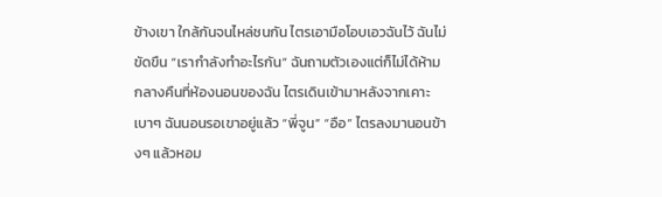ข้างเขา ใกล้กันจนไหล่ชนกัน ไตรเอามือโอบเอวฉันไว้ ฉันไม่ขัดขืน “เรากำลังทำอะไรกัน” ฉันถามตัวเองแต่ก็ไม่ได้ห้าม
กลางคืนที่ห้องนอนของฉัน ไตรเดินเข้ามาหลังจากเคาะเบาๆ ฉันนอนรอเขาอยู่แล้ว “พี่จูน” “อือ” ไตรลงมานอนข้างๆ แล้วหอม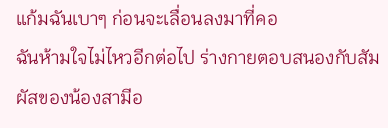แก้มฉันเบาๆ ก่อนจะเลื่อนลงมาที่คอ
ฉันห้ามใจไม่ไหวอีกต่อไป ร่างกายตอบสนองกับสัมผัสของน้องสามีอ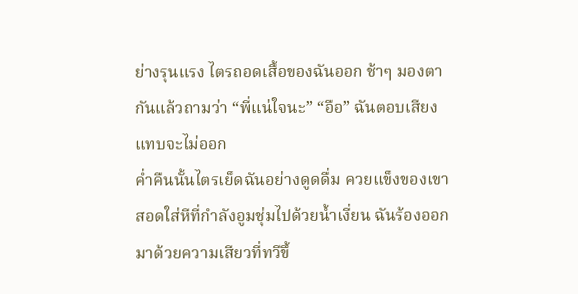ย่างรุนแรง ไตรถอดเสื้อของฉันออก ช้าๆ มองตากันแล้วถามว่า “พี่แน่ใจนะ” “อือ” ฉันตอบเสียงแทบจะไม่ออก
ค่ำคืนนั้นไตรเย็ดฉันอย่างดูดดื่ม ควยแข็งของเขาสอดใส่หีที่กำลังอูมชุ่มไปด้วยน้ำเงี่ยน ฉันร้องออกมาด้วยความเสียวที่ทวีขึ้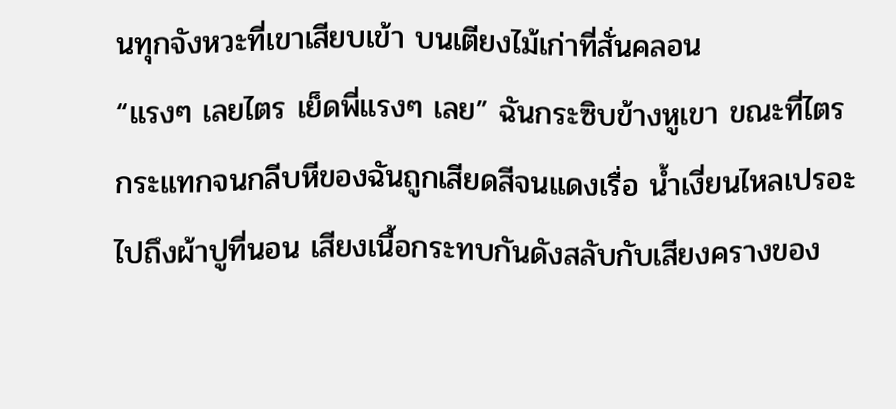นทุกจังหวะที่เขาเสียบเข้า บนเตียงไม้เก่าที่สั่นคลอน
“แรงๆ เลยไตร เย็ดพี่แรงๆ เลย” ฉันกระซิบข้างหูเขา ขณะที่ไตรกระแทกจนกลีบหีของฉันถูกเสียดสีจนแดงเรื่อ น้ำเงี่ยนไหลเปรอะไปถึงผ้าปูที่นอน เสียงเนื้อกระทบกันดังสลับกับเสียงครางของ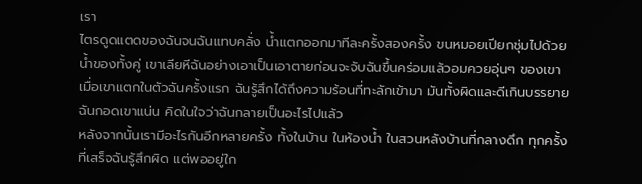เรา
ไตรดูดแตดของฉันจนฉันแทบคลั่ง น้ำแตกออกมาทีละครั้งสองครั้ง ขนหมอยเปียกชุ่มไปด้วยน้ำของทั้งคู่ เขาเลียหีฉันอย่างเอาเป็นเอาตายก่อนจะจับฉันขึ้นคร่อมแล้วอมควยอุ่นๆ ของเขา
เมื่อเขาแตกในตัวฉันครั้งแรก ฉันรู้สึกได้ถึงความร้อนที่ทะลักเข้ามา มันทั้งผิดและดีเกินบรรยาย ฉันกอดเขาแน่น คิดในใจว่าฉันกลายเป็นอะไรไปแล้ว
หลังจากนั้นเรามีอะไรกันอีกหลายครั้ง ทั้งในบ้าน ในห้องน้ำ ในสวนหลังบ้านที่กลางดึก ทุกครั้งที่เสร็จฉันรู้สึกผิด แต่พออยู่ใก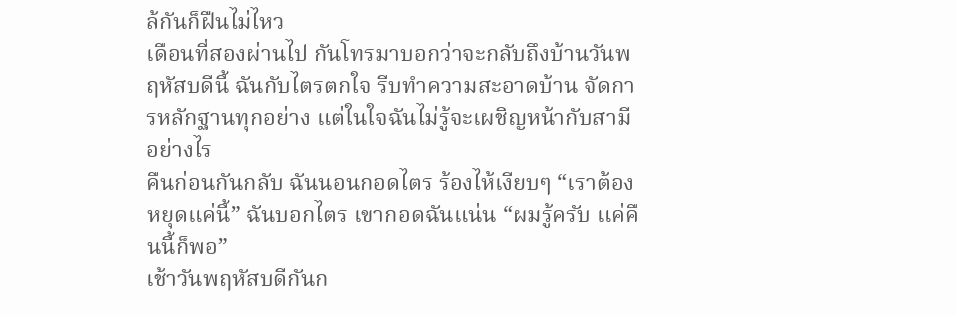ล้กันก็ฝืนไม่ไหว
เดือนที่สองผ่านไป กันโทรมาบอกว่าจะกลับถึงบ้านวันพฤหัสบดีนี้ ฉันกับไตรตกใจ รีบทำความสะอาดบ้าน จัดการหลักฐานทุกอย่าง แต่ในใจฉันไม่รู้จะเผชิญหน้ากับสามีอย่างไร
คืนก่อนกันกลับ ฉันนอนกอดไตร ร้องไห้เงียบๆ “เราต้องหยุดแค่นี้” ฉันบอกไตร เขากอดฉันแน่น “ผมรู้ครับ แค่คืนนี้ก็พอ”
เช้าวันพฤหัสบดีกันก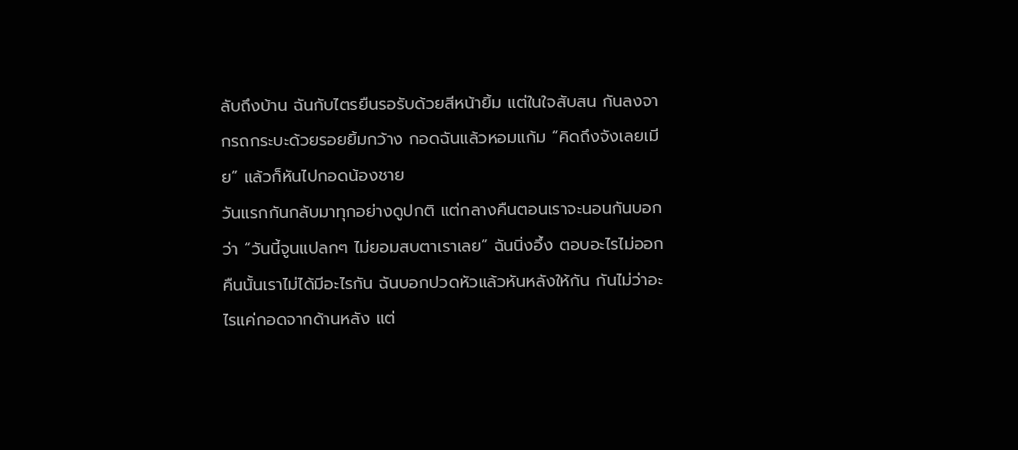ลับถึงบ้าน ฉันกับไตรยืนรอรับด้วยสีหน้ายิ้ม แต่ในใจสับสน กันลงจากรถกระบะด้วยรอยยิ้มกว้าง กอดฉันแล้วหอมแก้ม “คิดถึงจังเลยเมีย” แล้วก็หันไปกอดน้องชาย
วันแรกกันกลับมาทุกอย่างดูปกติ แต่กลางคืนตอนเราจะนอนกันบอกว่า “วันนี้จูนแปลกๆ ไม่ยอมสบตาเราเลย” ฉันนิ่งอึ้ง ตอบอะไรไม่ออก
คืนนั้นเราไม่ได้มีอะไรกัน ฉันบอกปวดหัวแล้วหันหลังให้กัน กันไม่ว่าอะไรแค่กอดจากด้านหลัง แต่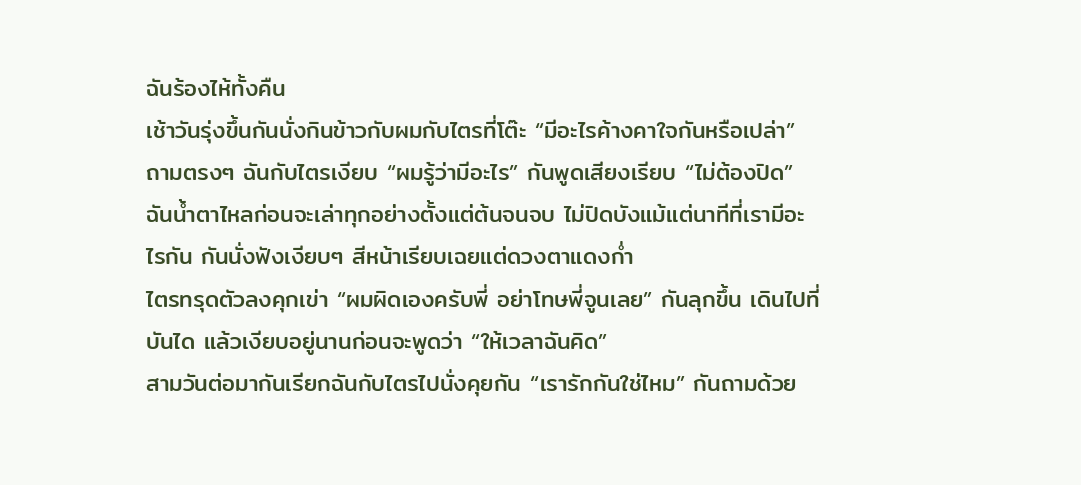ฉันร้องไห้ทั้งคืน
เช้าวันรุ่งขึ้นกันนั่งกินข้าวกับผมกับไตรที่โต๊ะ “มีอะไรค้างคาใจกันหรือเปล่า” ถามตรงๆ ฉันกับไตรเงียบ “ผมรู้ว่ามีอะไร” กันพูดเสียงเรียบ “ไม่ต้องปิด”
ฉันน้ำตาไหลก่อนจะเล่าทุกอย่างตั้งแต่ต้นจนจบ ไม่ปิดบังแม้แต่นาทีที่เรามีอะไรกัน กันนั่งฟังเงียบๆ สีหน้าเรียบเฉยแต่ดวงตาแดงก่ำ
ไตรทรุดตัวลงคุกเข่า “ผมผิดเองครับพี่ อย่าโทษพี่จูนเลย” กันลุกขึ้น เดินไปที่บันได แล้วเงียบอยู่นานก่อนจะพูดว่า “ให้เวลาฉันคิด”
สามวันต่อมากันเรียกฉันกับไตรไปนั่งคุยกัน “เรารักกันใช่ไหม” กันถามด้วย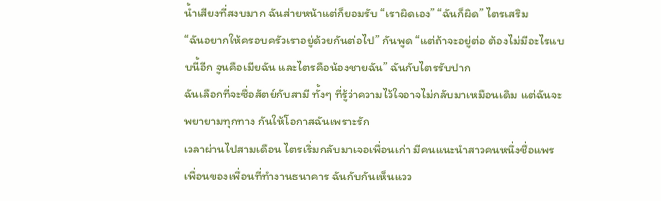น้ำเสียงที่สงบมาก ฉันส่ายหน้าแต่ก็ยอมรับ “เราผิดเอง” “ฉันก็ผิด” ไตรเสริม
“ฉันอยากให้ครอบครัวเราอยู่ด้วยกันต่อไป” กันพูด “แต่ถ้าจะอยู่ต่อ ต้องไม่มีอะไรแบบนี้อีก จูนคือเมียฉัน และไตรคือน้องชายฉัน” ฉันกับไตรรับปาก
ฉันเลือกที่จะซื่อสัตย์กับสามี ทั้งๆ ที่รู้ว่าความไว้ใจอาจไม่กลับมาเหมือนเดิม แต่ฉันจะพยายามทุกทาง กันให้โอกาสฉันเพราะรัก
เวลาผ่านไปสามเดือน ไตรเริ่มกลับมาเจอเพื่อนเก่า มีคนแนะนำสาวคนหนึ่งชื่อแพร เพื่อนของเพื่อนที่ทำงานธนาคาร ฉันกับกันเห็นแวว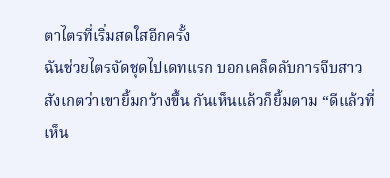ตาไตรที่เริ่มสดใสอีกครั้ง
ฉันช่วยไตรจัดชุดไปเดทแรก บอกเคล็ดลับการจีบสาว สังเกตว่าเขายิ้มกว้างขึ้น กันเห็นแล้วก็ยิ้มตาม “ดีแล้วที่เห็น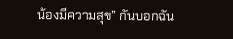น้องมีความสุข” กันบอกฉัน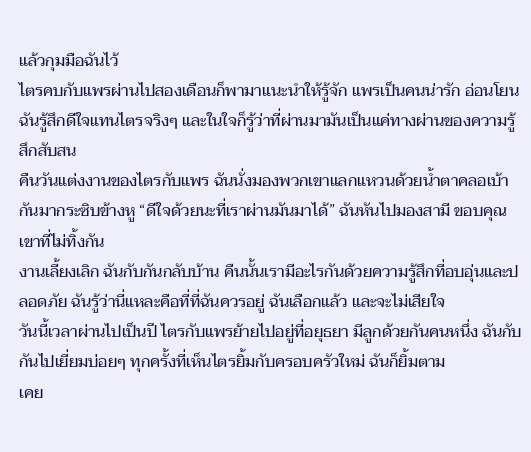แล้วกุมมือฉันไว้
ไตรคบกับแพรผ่านไปสองเดือนก็พามาแนะนำให้รู้จัก แพรเป็นคนน่ารัก อ่อนโยน ฉันรู้สึกดีใจแทนไตรจริงๆ และในใจก็รู้ว่าที่ผ่านมามันเป็นแค่ทางผ่านของความรู้สึกสับสน
คืนวันแต่งงานของไตรกับแพร ฉันนั่งมองพวกเขาแลกแหวนด้วยน้ำตาคลอเบ้า กันมากระซิบข้างหู “ดีใจด้วยนะที่เราผ่านมันมาได้” ฉันหันไปมองสามี ขอบคุณเขาที่ไม่ทิ้งกัน
งานเลี้ยงเลิก ฉันกับกันกลับบ้าน คืนนั้นเรามีอะไรกันด้วยความรู้สึกที่อบอุ่นและปลอดภัย ฉันรู้ว่านี่แหละคือที่ที่ฉันควรอยู่ ฉันเลือกแล้ว และจะไม่เสียใจ
วันนี้เวลาผ่านไปเป็นปี ไตรกับแพรย้ายไปอยู่ที่อยุธยา มีลูกด้วยกันคนหนึ่ง ฉันกับกันไปเยี่ยมบ่อยๆ ทุกครั้งที่เห็นไตรยิ้มกับครอบครัวใหม่ ฉันก็ยิ้มตาม
เคย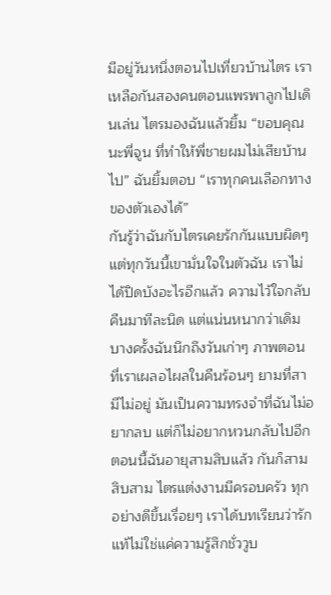มีอยู่วันหนึ่งตอนไปเที่ยวบ้านไตร เราเหลือกันสองคนตอนแพรพาลูกไปเดินเล่น ไตรมองฉันแล้วยิ้ม “ขอบคุณนะพี่จูน ที่ทำให้พี่ชายผมไม่เสียบ้านไป” ฉันยิ้มตอบ “เราทุกคนเลือกทางของตัวเองได้”
กันรู้ว่าฉันกับไตรเคยรักกันแบบผิดๆ แต่ทุกวันนี้เขามั่นใจในตัวฉัน เราไม่ได้ปิดบังอะไรอีกแล้ว ความไว้ใจกลับคืนมาทีละนิด แต่แน่นหนากว่าเดิม
บางครั้งฉันนึกถึงวันเก่าๆ ภาพตอนที่เราเผลอไผลในคืนร้อนๆ ยามที่สามีไม่อยู่ มันเป็นความทรงจำที่ฉันไม่อยากลบ แต่ก็ไม่อยากหวนกลับไปอีก
ตอนนี้ฉันอายุสามสิบแล้ว กันก็สามสิบสาม ไตรแต่งงานมีครอบครัว ทุกอย่างดีขึ้นเรื่อยๆ เราได้บทเรียนว่ารักแท้ไม่ใช่แค่ความรู้สึกชั่ววูบ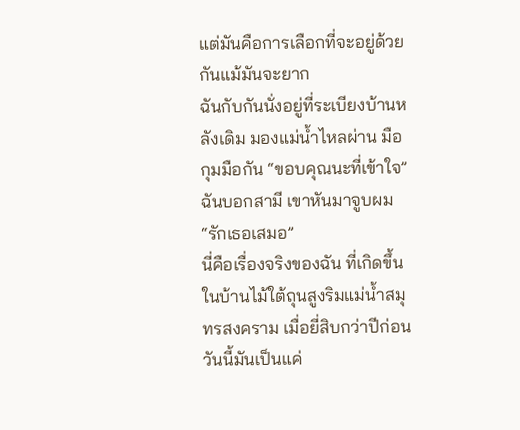แต่มันคือการเลือกที่จะอยู่ด้วยกันแม้มันจะยาก
ฉันกับกันนั่งอยู่ที่ระเบียงบ้านหลังเดิม มองแม่น้ำไหลผ่าน มือกุมมือกัน “ขอบคุณนะที่เข้าใจ” ฉันบอกสามี เขาหันมาจูบผม “รักเธอเสมอ”
นี่คือเรื่องจริงของฉัน ที่เกิดขึ้นในบ้านไม้ใต้ถุนสูงริมแม่น้ำสมุทรสงคราม เมื่อยี่สิบกว่าปีก่อน วันนี้มันเป็นแค่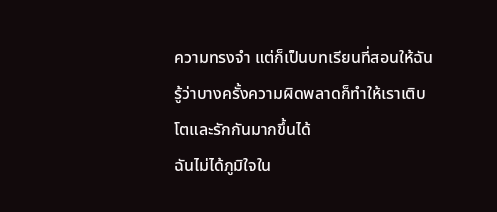ความทรงจำ แต่ก็เป็นบทเรียนที่สอนให้ฉันรู้ว่าบางครั้งความผิดพลาดก็ทำให้เราเติบโตและรักกันมากขึ้นได้
ฉันไม่ได้ภูมิใจใน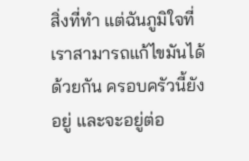สิ่งที่ทำ แต่ฉันภูมิใจที่เราสามารถแก้ไขมันได้ด้วยกัน ครอบครัวนี้ยังอยู่ และจะอยู่ต่อ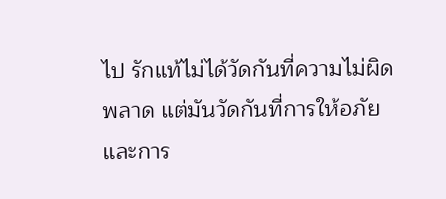ไป รักแท้ไม่ได้วัดกันที่ความไม่ผิดพลาด แต่มันวัดกันที่การให้อภัยและการ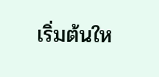เริ่มต้นให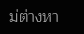ม่ต่างหา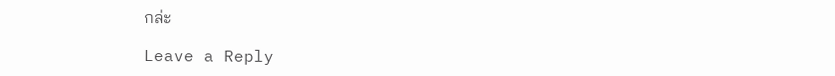กล่ะ

Leave a Reply